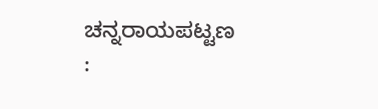ಚನ್ನರಾಯಪಟ್ಟಣ :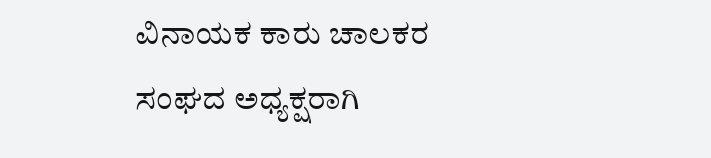ವಿನಾಯಕ ಕಾರು ಚಾಲಕರ ಸಂಘದ ಅಧ್ಯಕ್ಷರಾಗಿ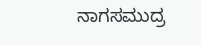ನಾಗಸಮುದ್ರ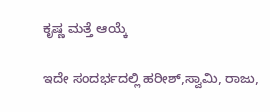ಕೃಷ್ಣ ಮತ್ತೆ ಆಯ್ಕೆ

ಇದೇ ಸಂದರ್ಭದಲ್ಲಿ ಹರೀಶ್,ಸ್ವಾಮಿ, ರಾಜು,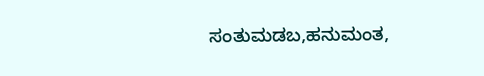ಸಂತುಮಡಬ,ಹನುಮಂತ,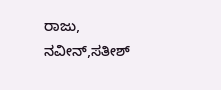ರಾಜು, ನವೀನ್,ಸತೀಶ್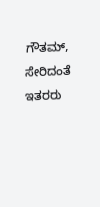ಗೌತಮ್, ಸೇರಿದಂತೆ ಇತರರು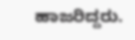ಹಾಜರಿದ್ದರು.